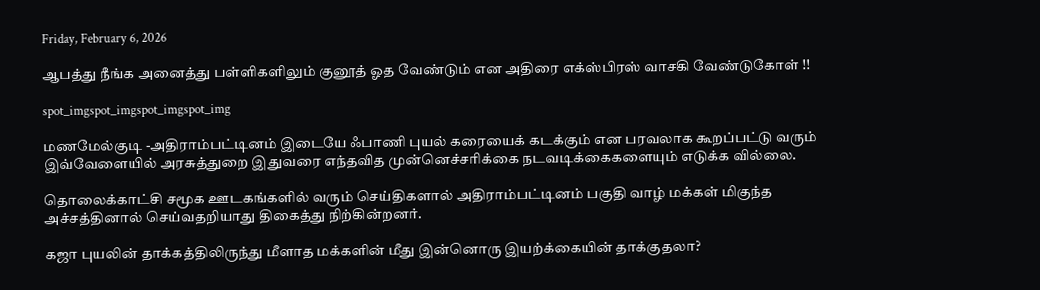Friday, February 6, 2026

ஆபத்து நீங்க அனைத்து பள்ளிகளிலும் குனூத் ஓத வேண்டும் என அதிரை எக்ஸ்பிரஸ் வாசகி வேண்டுகோள் !!

spot_imgspot_imgspot_imgspot_img

மணமேல்குடி -அதிராம்பட்டினம் இடையே ஃபாணி புயல் கரையைக் கடக்கும் என பரவலாக கூறப்பட்டு வரும் இவ்வேளையில் அரசுத்துறை இதுவரை எந்தவித முன்னெச்சரிக்கை நடவடிக்கைகளையும் எடுக்க வில்லை.

தொலைக்காட்சி சமூக ஊடகங்களில் வரும் செய்திகளால் அதிராம்பட்டினம் பகுதி வாழ் மக்கள் மிகுந்த அச்சத்தினால் செய்வதறியாது திகைத்து நிற்கின்றனர்.

கஜா புயலின் தாக்கத்திலிருந்து மீளாத மக்களின் மீது இன்னொரு இயற்க்கையின் தாக்குதலா?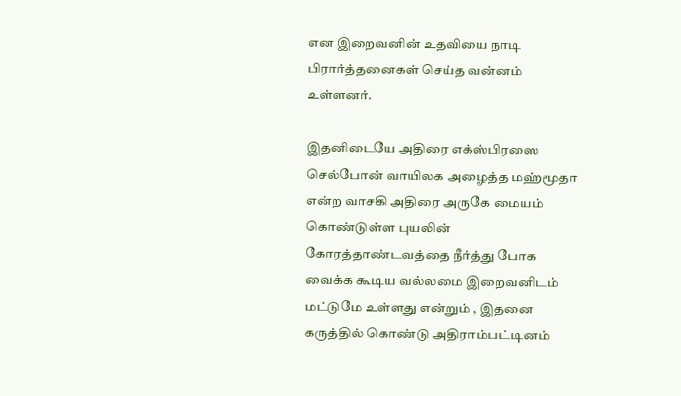என இறைவனின் உதவியை நாடி பிரார்த்தனைகள் செய்த வன்னம் உள்ளனர்.

இதனிடையே அதிரை எக்ஸ்பிரஸை செல்போன் வாயிலக அழைத்த மஹ்மூதா என்ற வாசகி அதிரை அருகே மையம் கொண்டுள்ள புயலின் கோரத்தாண்டவத்தை நீர்த்து போக வைக்க கூடிய வல்லமை இறைவனிடம் மட்டுமே உள்ளது என்றும் , இதனை கருத்தில் கொண்டு அதிராம்பட்டினம்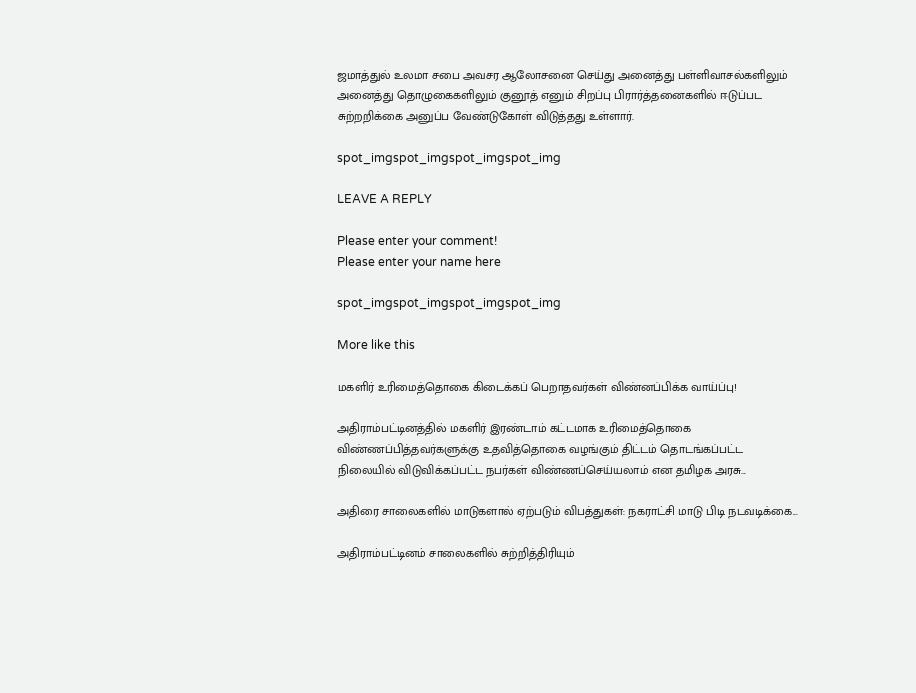ஜமாத்துல் உலமா சபை அவசர ஆலோசனை செய்து அனைத்து பள்ளிவாசல்களிலும் அனைத்து தொழுகைகளிலும் குனூத் எனும் சிறப்பு பிரார்த்தனைகளில் ஈடுப்பட சுற்றறிக்கை அனுப்ப வேண்டுகோள் விடுத்தது உள்ளார்.

spot_imgspot_imgspot_imgspot_img

LEAVE A REPLY

Please enter your comment!
Please enter your name here

spot_imgspot_imgspot_imgspot_img

More like this

மகளிர் உரிமைத்தொகை கிடைக்கப் பெறாதவர்கள் விண்னப்பிக்க வாய்ப்பு!

அதிராம்பட்டினத்தில் மகளிர் இரண்டாம் கட்டமாக உரிமைத்தொகை விண்ணப்பித்தவர்களுக்கு உதவித்தொகை வழங்கும் திட்டம் தொடங்கப்பட்ட நிலையில் விடுவிக்கப்பட்ட நபர்கள் விண்ணப்செய்யலாம் என தமிழக அரசு...

அதிரை சாலைகளில் மாடுகளால் ஏற்படும் விபத்துகள்: நகராட்சி மாடு பிடி நடவடிக்கை...

அதிராம்பட்டினம் சாலைகளில் சுற்றித்திரியும்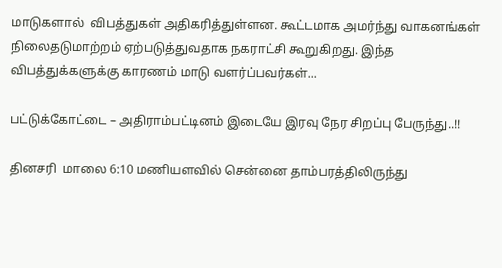மாடுகளால்  விபத்துகள் அதிகரித்துள்ளன. கூட்டமாக அமர்ந்து வாகனங்கள் நிலைதடுமாற்றம் ஏற்படுத்துவதாக நகராட்சி கூறுகிறது. இந்த விபத்துக்களுக்கு காரணம் மாடு வளர்ப்பவர்கள்...

பட்டுக்கோட்டை – அதிராம்பட்டினம் இடையே இரவு நேர சிறப்பு பேருந்து..!!

தினசரி  மாலை 6:10 மணியளவில் சென்னை தாம்பரத்திலிருந்து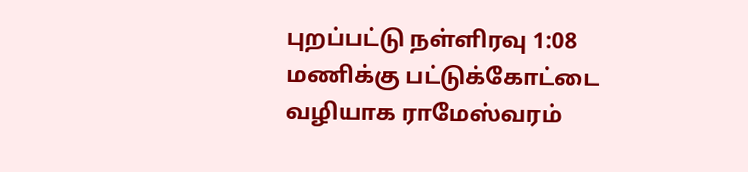புறப்பட்டு நள்ளிரவு 1:08 மணிக்கு பட்டுக்கோட்டை வழியாக ராமேஸ்வரம்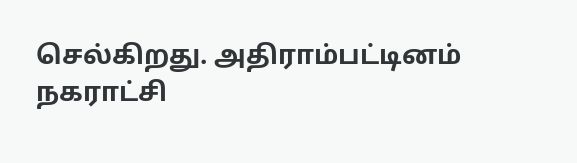செல்கிறது. அதிராம்பட்டினம் நகராட்சி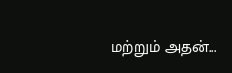மற்றும் அதன்...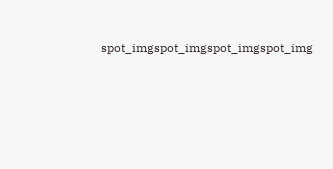spot_imgspot_imgspot_imgspot_img